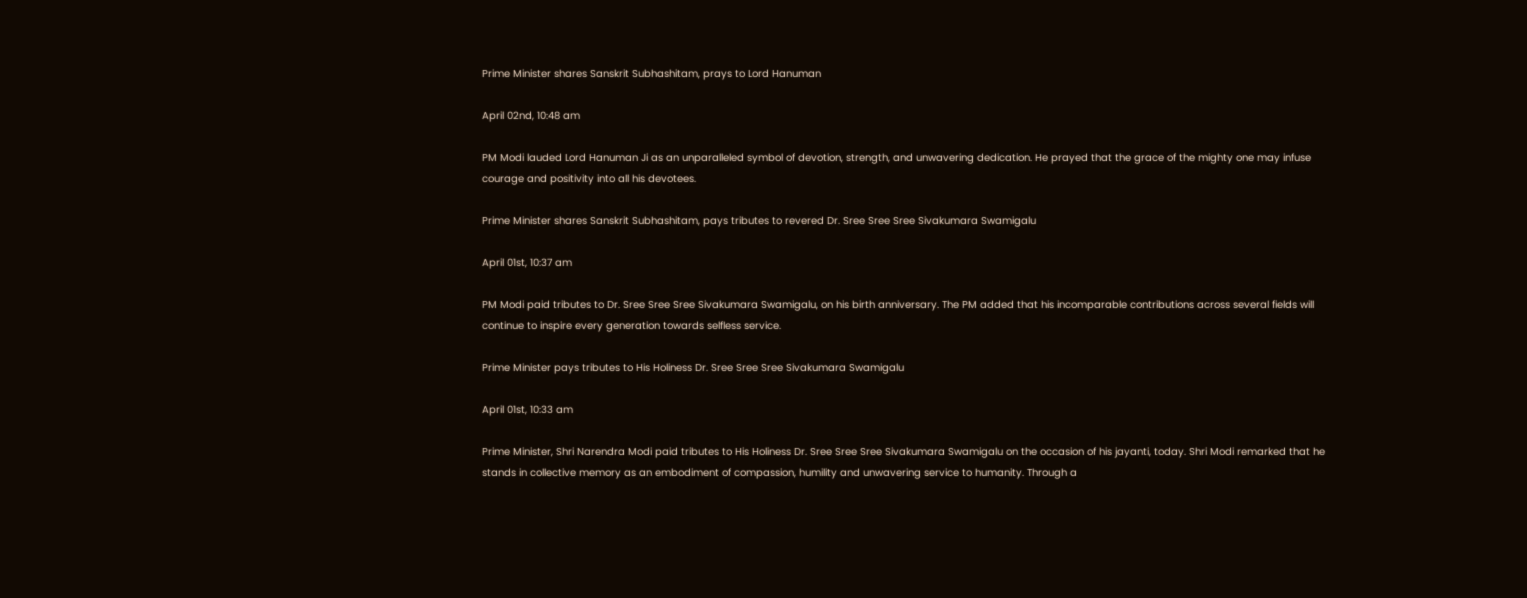Prime Minister shares Sanskrit Subhashitam, prays to Lord Hanuman

April 02nd, 10:48 am

PM Modi lauded Lord Hanuman Ji as an unparalleled symbol of devotion, strength, and unwavering dedication. He prayed that the grace of the mighty one may infuse courage and positivity into all his devotees.

Prime Minister shares Sanskrit Subhashitam, pays tributes to revered Dr. Sree Sree Sree Sivakumara Swamigalu

April 01st, 10:37 am

PM Modi paid tributes to Dr. Sree Sree Sree Sivakumara Swamigalu, on his birth anniversary. The PM added that his incomparable contributions across several fields will continue to inspire every generation towards selfless service.

Prime Minister pays tributes to His Holiness Dr. Sree Sree Sree Sivakumara Swamigalu

April 01st, 10:33 am

Prime Minister, Shri Narendra Modi paid tributes to His Holiness Dr. Sree Sree Sree Sivakumara Swamigalu on the occasion of his jayanti, today. Shri Modi remarked that he stands in collective memory as an embodiment of compassion, humility and unwavering service to humanity. Through a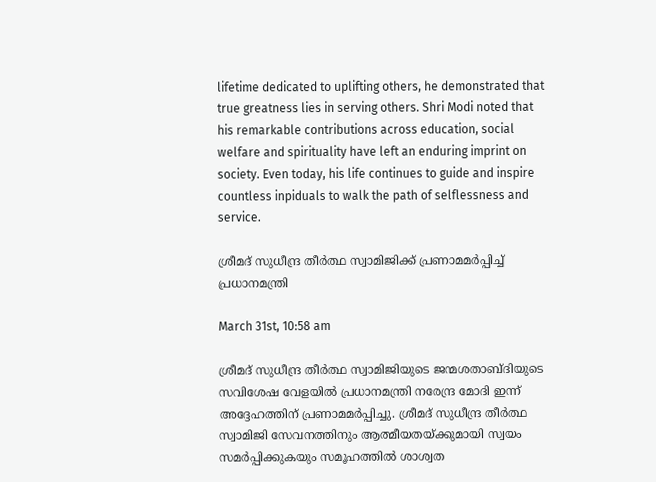lifetime dedicated to uplifting others, he demonstrated that true greatness lies in serving others. Shri Modi noted that his remarkable contributions across education, social welfare and spirituality have left an enduring imprint on society. Even today, his life continues to guide and inspire countless inpiduals to walk the path of selflessness and service.

ശ്രീമദ് സുധീന്ദ്ര തീർത്ഥ സ്വാമിജിക്ക് പ്രണാമമർപ്പിച്ച് പ്രധാനമന്ത്രി

March 31st, 10:58 am

ശ്രീമദ് സുധീന്ദ്ര തീർത്ഥ സ്വാമിജിയുടെ ജന്മശതാബ്ദിയുടെ സവിശേഷ വേളയിൽ പ്രധാനമന്ത്രി നരേന്ദ്ര മോദി ഇന്ന് അദ്ദേഹത്തിന് പ്രണാമമർപ്പിച്ചു. ശ്രീമദ് സുധീന്ദ്ര തീർത്ഥ സ്വാമിജി സേവനത്തിനും ആത്മീയതയ്ക്കുമായി സ്വയം സമർപ്പിക്കുകയും സമൂഹത്തിൽ ശാശ്വത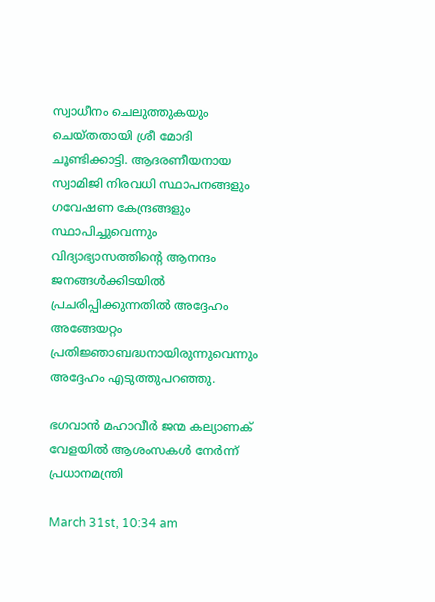സ്വാധീനം ചെലുത്തുകയും ചെയ്തതായി ശ്രീ മോദി ചൂണ്ടിക്കാട്ടി. ആദരണീയനായ സ്വാമിജി നിരവധി സ്ഥാപനങ്ങളും ഗവേഷണ കേന്ദ്രങ്ങളും സ്ഥാപിച്ചുവെന്നും വിദ്യാഭ്യാസത്തിന്റെ ആനന്ദം ജനങ്ങൾക്കിടയിൽ പ്രചരിപ്പിക്കുന്നതിൽ അദ്ദേഹം അങ്ങേയറ്റം പ്രതിജ്ഞാബദ്ധനായിരുന്നുവെന്നും അദ്ദേഹം എടുത്തുപറഞ്ഞു.

ഭഗവാൻ മഹാവീർ ജന്മ കല്യാണക് വേളയിൽ ആശംസകൾ നേർന്ന് പ്രധാനമന്ത്രി

March 31st, 10:34 am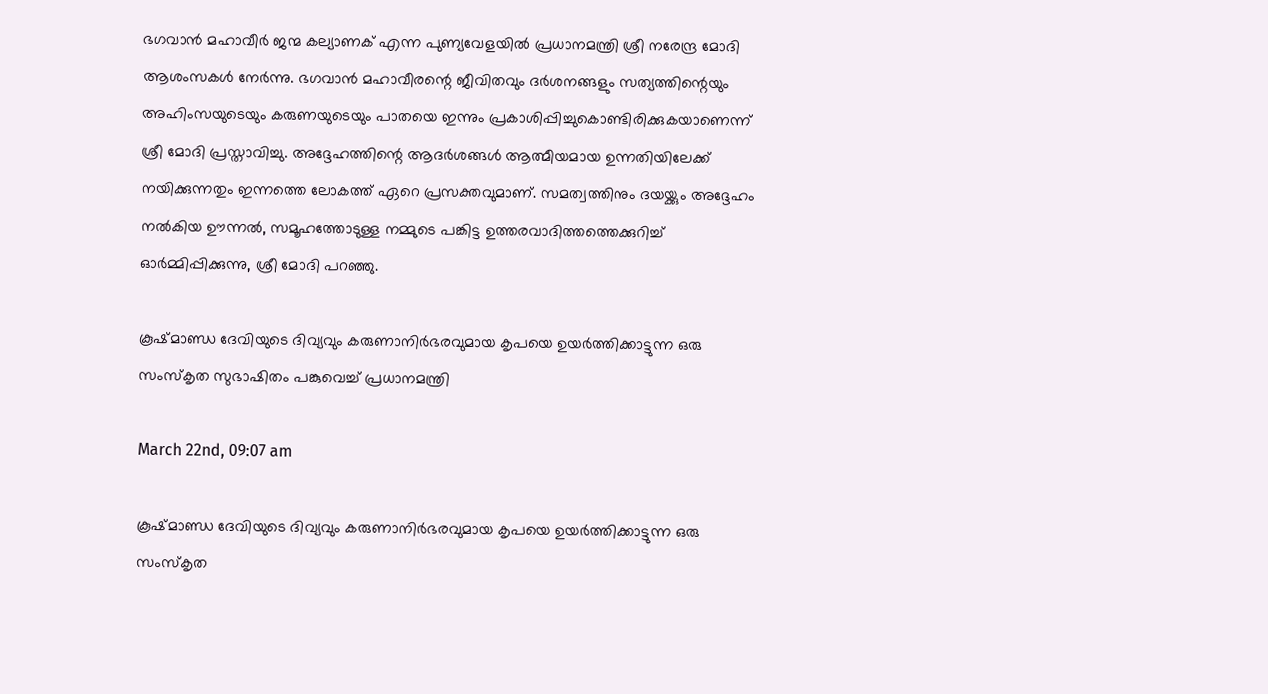ഭഗവാൻ മഹാവീർ ജന്മ കല്യാണക് എന്ന പുണ്യവേളയിൽ പ്രധാനമന്ത്രി ശ്രീ നരേന്ദ്ര മോദി ആശംസകൾ നേർന്നു. ഭഗവാൻ മഹാവീരന്റെ ജീവിതവും ദർശനങ്ങളും സത്യത്തിന്റെയും അഹിംസയുടെയും കരുണയുടെയും പാതയെ ഇന്നും പ്രകാശിപ്പിച്ചുകൊണ്ടിരിക്കുകയാണെന്ന് ശ്രീ മോദി പ്രസ്താവിച്ചു. അദ്ദേഹത്തിന്റെ ആദർശങ്ങൾ ആത്മീയമായ ഉന്നതിയിലേക്ക് നയിക്കുന്നതും ഇന്നത്തെ ലോകത്ത് ഏറെ പ്രസക്തവുമാണ്. സമത്വത്തിനും ദയയ്ക്കും അദ്ദേഹം നൽകിയ ഊന്നൽ, സമൂഹത്തോടുള്ള നമ്മുടെ പങ്കിട്ട ഉത്തരവാദിത്തത്തെക്കുറിച്ച് ഓർമ്മിപ്പിക്കുന്നു, ശ്രീ മോദി പറഞ്ഞു.

കൂഷ്മാണ്ഡ ദേവിയുടെ ദിവ്യവും കരുണാനിർഭരവുമായ കൃപയെ ഉയർത്തിക്കാട്ടുന്ന ഒരു സംസ്‌കൃത സുഭാഷിതം പങ്കുവെച്ച് പ്രധാനമന്ത്രി

March 22nd, 09:07 am

കൂഷ്മാണ്ഡ ദേവിയുടെ ദിവ്യവും കരുണാനിർഭരവുമായ കൃപയെ ഉയർത്തിക്കാട്ടുന്ന ഒരു സംസ്‌കൃത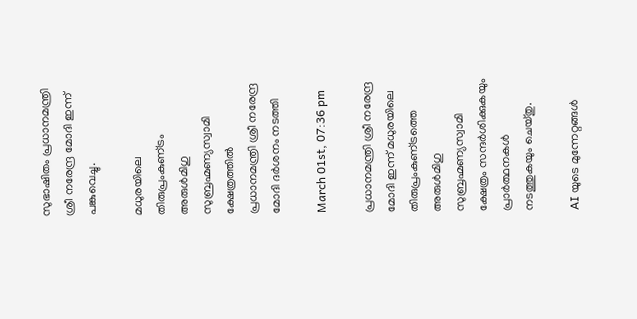സുഭാഷിതം പ്രധാനമന്ത്രി ശ്രീ നരേന്ദ്ര മോദി ഇന്ന് പങ്കുവെച്ചു.

മധുരയിലെ തിരുപ്രംകുണ്‌ട്രം അരുൾമിഗു സുബ്രഹ്മണ്യസ്വാമി ക്ഷേത്രത്തിൽ പ്രധാനമന്ത്രി ശ്രീ നരേന്ദ്ര മോദി ദർശനം നടത്തി

March 01st, 07:36 pm

പ്രധാനമന്ത്രി ശ്രീ നരേന്ദ്ര മോദി ഇന്ന് മധുരയിലെ തിരുപ്രംകുണ്‌ട്രത്തെ അരുൾമിഗു സുബ്രഹ്മണ്യസ്വാമി ക്ഷേത്രം സന്ദർശിക്കുകയും പ്രാർത്ഥനകൾ നടത്തുകയും ചെയ്തു.

AI യുടെ മുന്നേറ്റങ്ങൾ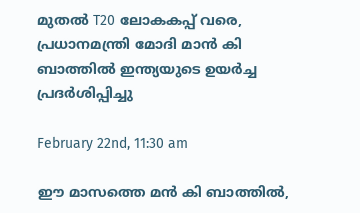മുതൽ T20 ലോകകപ്പ് വരെ, പ്രധാനമന്ത്രി മോദി മാൻ കി ബാത്തിൽ ഇന്ത്യയുടെ ഉയർച്ച പ്രദർശിപ്പിച്ചു

February 22nd, 11:30 am

ഈ മാസത്തെ മൻ കി ബാത്തിൽ,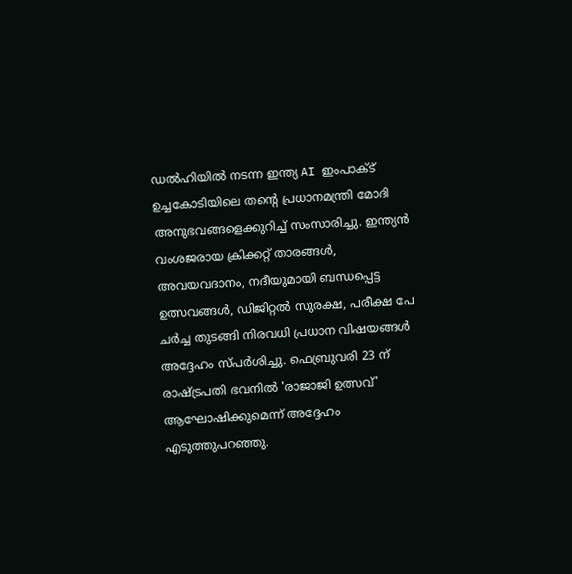ഡൽഹിയിൽ നടന്ന ഇന്ത്യ AI ഇംപാക്ട് ഉച്ചകോടിയിലെ തന്റെ പ്രധാനമന്ത്രി മോദി അനുഭവങ്ങളെക്കുറിച്ച് സംസാരിച്ചു. ഇന്ത്യൻ വംശജരായ ക്രിക്കറ്റ് താരങ്ങൾ, അവയവദാനം, നദീയുമായി ബന്ധപ്പെട്ട ഉത്സവങ്ങൾ, ഡിജിറ്റൽ സുരക്ഷ, പരീക്ഷ പേ ചർച്ച തുടങ്ങി നിരവധി പ്രധാന വിഷയങ്ങൾ അദ്ദേഹം സ്പർശിച്ചു. ഫെബ്രുവരി 23 ന് രാഷ്ട്രപതി ഭവനിൽ 'രാജാജി ഉത്സവ്' ആഘോഷിക്കുമെന്ന് അദ്ദേഹം എടുത്തുപറഞ്ഞു.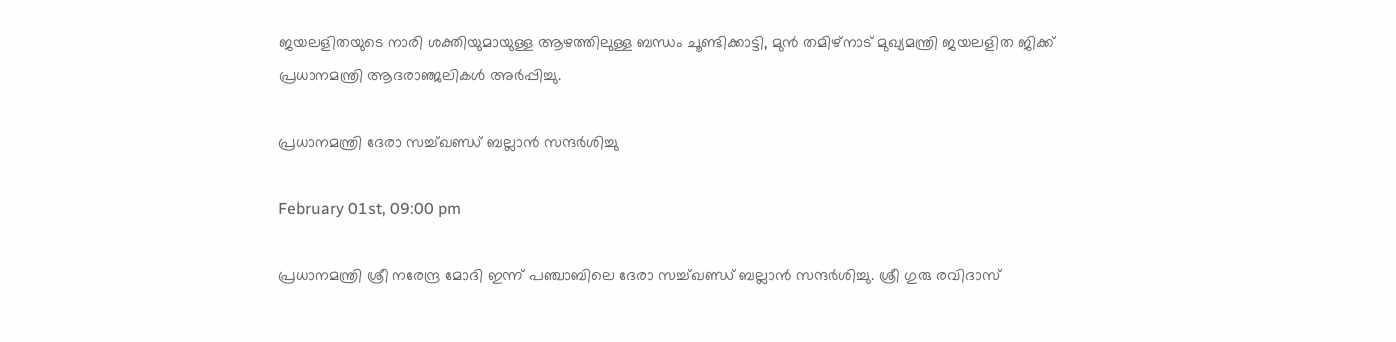ജയലളിതയുടെ നാരി ശക്തിയുമായുള്ള ആഴത്തിലുള്ള ബന്ധം ചൂണ്ടിക്കാട്ടി, മുൻ തമിഴ്‌നാട് മുഖ്യമന്ത്രി ജയലളിത ജിക്ക് പ്രധാനമന്ത്രി ആദരാഞ്ജലികൾ അർപ്പിച്ചു.

പ്രധാനമന്ത്രി ദേരാ സച്ച്ഖണ്ഡ് ബല്ലാൻ സന്ദർശിച്ചു

February 01st, 09:00 pm

പ്രധാനമന്ത്രി ശ്രീ നരേന്ദ്ര മോദി ഇന്ന് പഞ്ചാബിലെ ദേരാ സച്ച്ഖണ്ഡ് ബല്ലാൻ സന്ദർശിച്ചു. ശ്രീ ഗുരു രവിദാസ്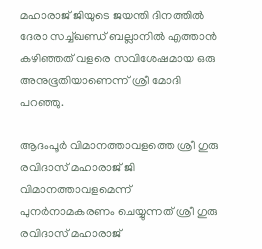മഹാരാജ് ജിയുടെ ജയന്തി ദിനത്തിൽ ദേരാ സച്ച്ഖണ്ഡ് ബല്ലാനിൽ എത്താൻ കഴിഞ്ഞത് വളരെ സവിശേഷമായ ഒരു അനുഭൂതിയാണെന്ന് ശ്രീ മോദി പറഞ്ഞു.

ആദംപൂർ വിമാനത്താവളത്തെ ശ്രീ ഗുരു രവിദാസ് മഹാരാജ് ജി വിമാനത്താവളമെന്ന് പുനർനാമകരണം ചെയ്യുന്നത് ശ്രീ ഗുരു രവിദാസ് മഹാരാജ്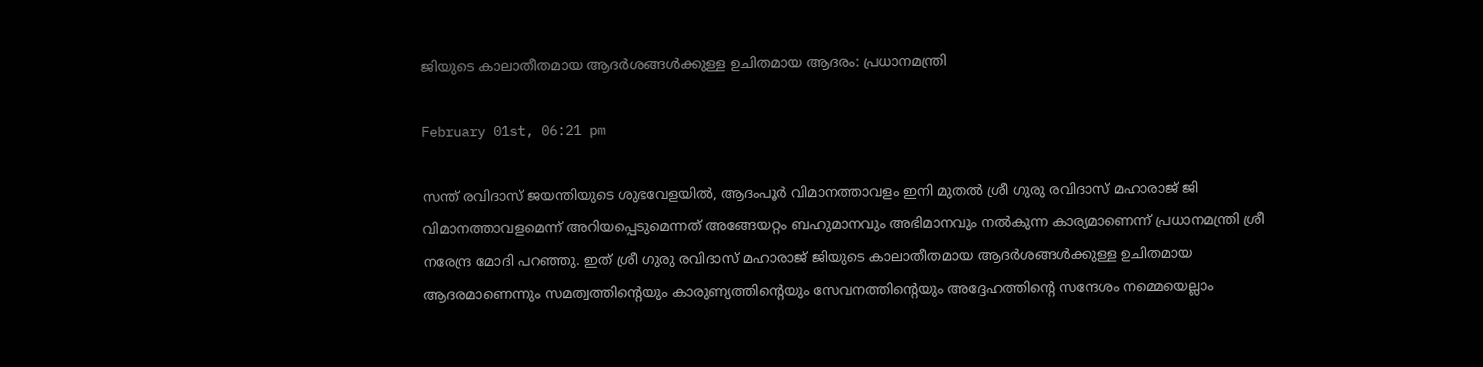ജിയുടെ കാലാതീതമായ ആദർശങ്ങൾക്കുള്ള ഉചിതമായ ആദരം: പ്രധാനമന്ത്രി

February 01st, 06:21 pm

സന്ത് രവിദാസ് ജയന്തിയുടെ ശുഭവേളയിൽ, ആദംപൂർ വിമാനത്താവളം ഇനി മുതൽ ശ്രീ ഗുരു രവിദാസ് മഹാരാജ് ജി വിമാനത്താവളമെന്ന് അറിയപ്പെടുമെന്നത് അങ്ങേയറ്റം ബഹുമാനവും അഭിമാനവും നൽകുന്ന കാര്യമാണെന്ന് പ്രധാനമന്ത്രി ശ്രീ നരേന്ദ്ര മോദി പറഞ്ഞു. ഇത് ശ്രീ ഗുരു രവിദാസ് മഹാരാജ് ജിയുടെ കാലാതീതമായ ആദർശങ്ങൾക്കുള്ള ഉചിതമായ ആദരമാണെന്നും സമത്വത്തിന്റെയും കാരുണ്യത്തിന്റെയും സേവനത്തിന്റെയും അദ്ദേഹത്തിന്റെ സന്ദേശം നമ്മെയെല്ലാം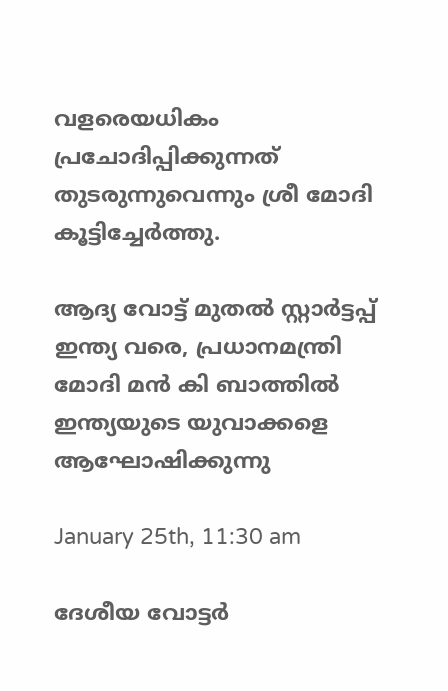വളരെയധികം പ്രചോദിപ്പിക്കുന്നത് തുടരുന്നുവെന്നും ശ്രീ മോദി കൂട്ടിച്ചേർത്തു.

ആദ്യ വോട്ട് മുതൽ സ്റ്റാർട്ടപ്പ് ഇന്ത്യ വരെ, പ്രധാനമന്ത്രി മോദി മൻ കി ബാത്തിൽ ഇന്ത്യയുടെ യുവാക്കളെ ആഘോഷിക്കുന്നു

January 25th, 11:30 am

ദേശീയ വോട്ടർ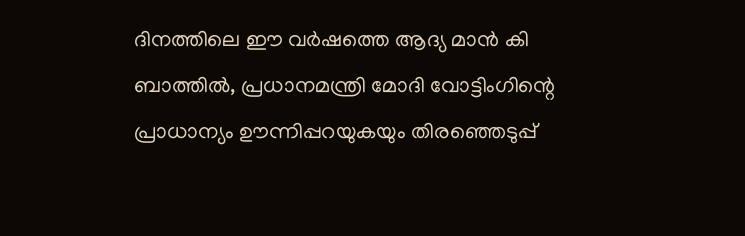ദിനത്തിലെ ഈ വർഷത്തെ ആദ്യ മാൻ കി ബാത്തിൽ, പ്രധാനമന്ത്രി മോദി വോട്ടിംഗിന്റെ പ്രാധാന്യം ഊന്നിപ്പറയുകയും തിരഞ്ഞെടുപ്പ്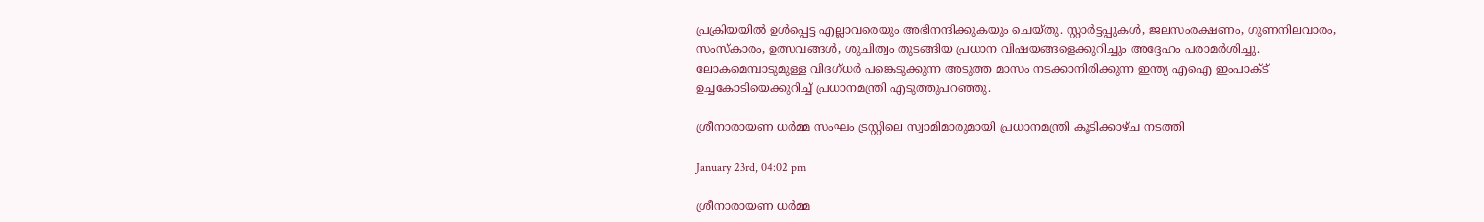പ്രക്രിയയിൽ ഉൾപ്പെട്ട എല്ലാവരെയും അഭിനന്ദിക്കുകയും ചെയ്തു. സ്റ്റാർട്ടപ്പുകൾ, ജലസംരക്ഷണം, ഗുണനിലവാരം, സംസ്കാരം, ഉത്സവങ്ങൾ, ശുചിത്വം തുടങ്ങിയ പ്രധാന വിഷയങ്ങളെക്കുറിച്ചും അദ്ദേഹം പരാമർശിച്ചു. ലോകമെമ്പാടുമുള്ള വിദഗ്ധർ പങ്കെടുക്കുന്ന അടുത്ത മാസം നടക്കാനിരിക്കുന്ന ഇന്ത്യ എഐ ഇംപാക്ട് ഉച്ചകോടിയെക്കുറിച്ച് പ്രധാനമന്ത്രി എടുത്തുപറഞ്ഞു.

ശ്രീനാരായണ ധർമ്മ സംഘം ട്രസ്റ്റിലെ സ്വാമിമാരുമായി പ്രധാനമന്ത്രി കൂടിക്കാഴ്ച നടത്തി

January 23rd, 04:02 pm

ശ്രീനാരായണ ധർമ്മ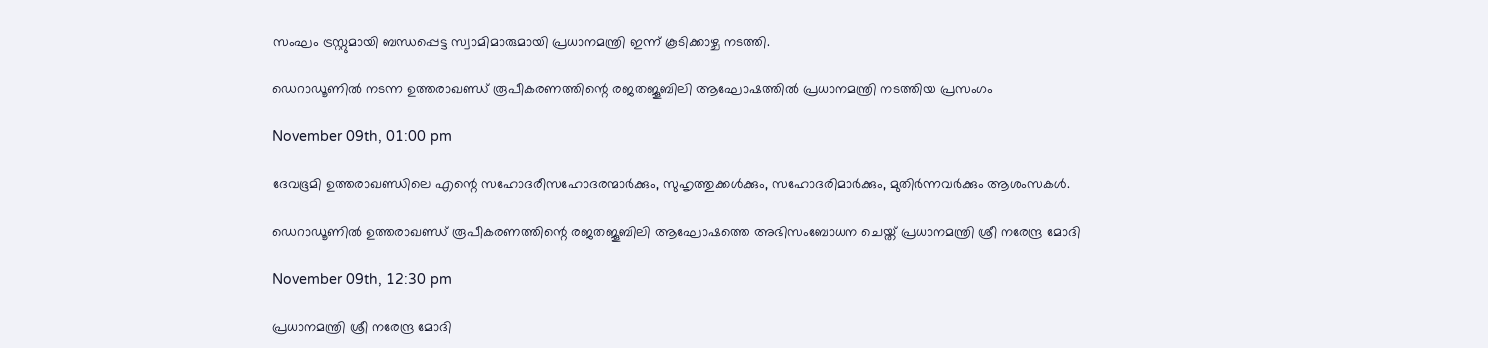സംഘം ട്രസ്റ്റുമായി ബന്ധപ്പെട്ട സ്വാമിമാരുമായി പ്രധാനമന്ത്രി ഇന്ന് കൂടിക്കാഴ്ച നടത്തി.

ഡെറാഡൂണിൽ നടന്ന ഉത്തരാഖണ്ഡ് രൂപീകരണത്തിന്റെ രജതജൂബിലി ആഘോഷത്തിൽ പ്രധാനമന്ത്രി നടത്തിയ പ്രസംഗം

November 09th, 01:00 pm

ദേവഭൂമി ഉത്തരാഖണ്ഡിലെ എന്റെ സഹോദരീസഹോദരന്മാർക്കും, സുഹൃത്തുക്കൾക്കും, സഹോദരിമാർക്കും, മുതിർന്നവർക്കും ആശംസകൾ.

ഡെറാഡൂണിൽ ഉത്തരാഖണ്ഡ് രൂപീകരണത്തിന്റെ രജതജൂബിലി ആഘോഷത്തെ അഭിസംബോധന ചെയ്ത് പ്രധാനമന്ത്രി ശ്രീ നരേന്ദ്ര മോദി

November 09th, 12:30 pm

പ്രധാനമന്ത്രി ശ്രീ നരേന്ദ്ര മോദി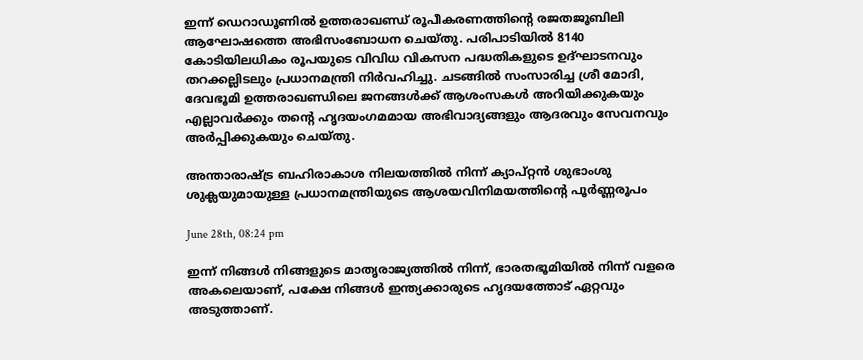ഇന്ന് ഡെറാഡൂണിൽ ഉത്തരാഖണ്ഡ് രൂപീകരണത്തിന്റെ രജതജൂബിലി ആഘോഷത്തെ അഭിസംബോധന ചെയ്തു. പരിപാടിയിൽ 8140 കോടിയിലധികം രൂപയുടെ വിവിധ വികസന പദ്ധതികളുടെ ഉദ്ഘാടനവും തറക്കല്ലിടലും പ്രധാനമന്ത്രി നിർവഹിച്ചു. ചടങ്ങിൽ സംസാരിച്ച ശ്രീ മോദി, ദേവഭൂമി ഉത്തരാഖണ്ഡിലെ ജനങ്ങൾക്ക് ആശംസകൾ അറിയിക്കുകയും എല്ലാവർക്കും തന്റെ ഹൃദയംഗമമായ അഭിവാദ്യങ്ങളും ആദരവും സേവനവും അർപ്പിക്കുകയും ചെയ്തു.

അന്താരാഷ്ട്ര ബഹിരാകാശ നിലയത്തിൽ നിന്ന് ക്യാപ്റ്റൻ ശുഭാംശു ശുക്ലയുമായുള്ള പ്രധാനമന്ത്രിയുടെ ആശയവിനിമയത്തിന്റെ പൂർണ്ണരൂപം

June 28th, 08:24 pm

ഇന്ന് നിങ്ങൾ നിങ്ങളുടെ മാതൃരാജ്യത്തിൽ നിന്ന്, ഭാരതഭൂമിയിൽ നിന്ന് വളരെ അകലെയാണ്, പക്ഷേ നിങ്ങൾ ഇന്ത്യക്കാരുടെ ഹൃദയത്തോട് ഏറ്റവും അടുത്താണ്.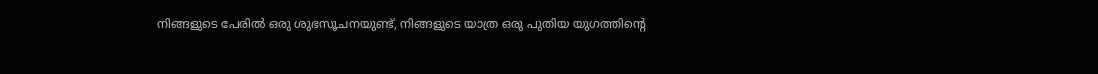നിങ്ങളുടെ പേരിൽ ഒരു ശുഭസൂചനയുണ്ട്, നിങ്ങളുടെ യാത്ര ഒരു പുതിയ യുഗത്തിന്റെ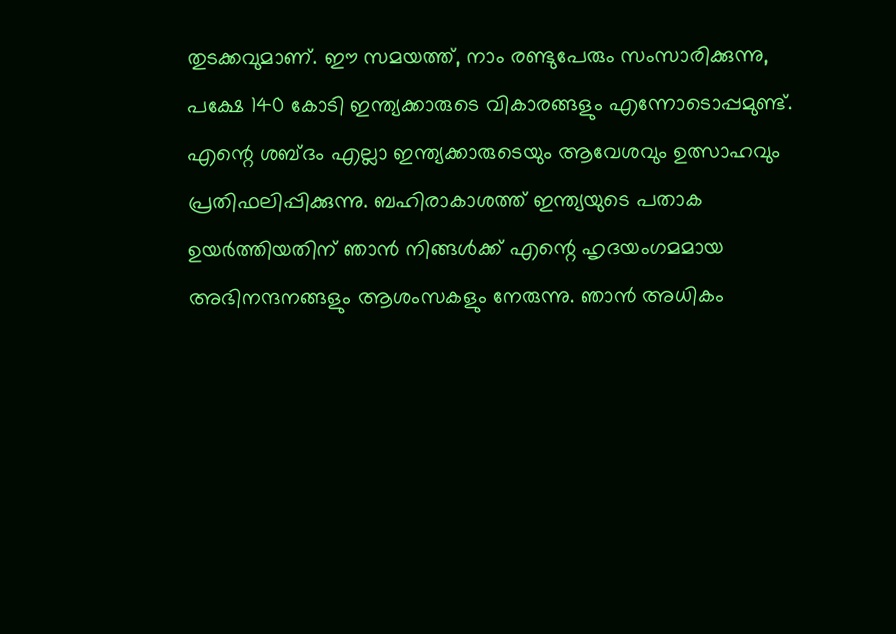തുടക്കവുമാണ്. ഈ സമയത്ത്, നാം രണ്ടുപേരും സംസാരിക്കുന്നു, പക്ഷേ 140 കോടി ഇന്ത്യക്കാരുടെ വികാരങ്ങളും എന്നോടൊപ്പമുണ്ട്. എന്റെ ശബ്ദം എല്ലാ ഇന്ത്യക്കാരുടെയും ആവേശവും ഉത്സാഹവും പ്രതിഫലിപ്പിക്കുന്നു. ബഹിരാകാശത്ത് ഇന്ത്യയുടെ പതാക ഉയർത്തിയതിന് ഞാൻ നിങ്ങൾക്ക് എന്റെ ഹൃദയംഗമമായ അഭിനന്ദനങ്ങളും ആശംസകളും നേരുന്നു. ഞാൻ അധികം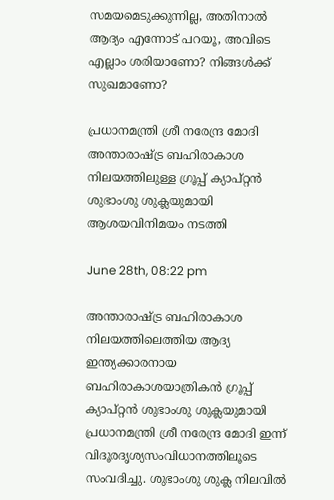സമയമെടുക്കുന്നില്ല, അതിനാൽ ആദ്യം എന്നോട് പറയൂ, അവിടെ എല്ലാം ശരിയാണോ? നിങ്ങൾക്ക് സുഖമാണോ?

പ്രധാനമന്ത്രി ശ്രീ നരേന്ദ്ര മോദി അന്താരാഷ്ട്ര ബഹിരാകാശ നിലയത്തിലുള്ള ഗ്രൂപ്പ് ക്യാപ്റ്റൻ ശുഭാംശു ശുക്ലയുമായി ആശയവിനിമയം നടത്തി

June 28th, 08:22 pm

അന്താരാഷ്ട്ര ബഹിരാകാശ നിലയത്തിലെത്തിയ ആദ്യ ഇന്ത്യക്കാരനായ ബഹിരാകാശയാത്രികൻ ഗ്രൂപ്പ് ക്യാപ്റ്റൻ ശുഭാംശു ശുക്ലയുമായി പ്രധാനമന്ത്രി ശ്രീ നരേന്ദ്ര മോദി ഇന്ന് വിദൂരദൃശ്യസംവിധാനത്തിലൂടെ സംവദിച്ചു. ശുഭാംശു ശുക്ല നിലവിൽ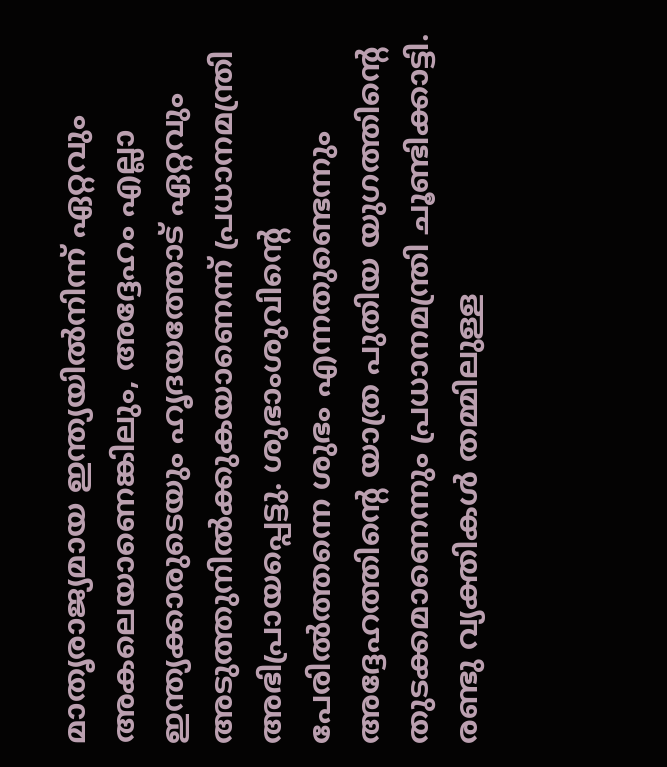മാതൃരാജ്യമായ ഇന്ത്യയിൽനിന്ന് ഏറ്റവും അകലെയാണെങ്കിലും, അദ്ദേഹം എല്ലാ ഇന്ത്യക്കാരുടെയും ഹൃദയത്തോട് ഏറ്റവും അടുത്തുനിൽക്കുകയാണെന്ന് പ്രധാനമന്ത്രി അഭിപ്രായപ്പെട്ടു. ശുഭാംശുവിന്റെ പേരിൽത്തന്നെ ശുഭം എന്നതുണ്ടെന്നും അദ്ദേഹത്തിന്റെ യാത്ര പുതിയ യുഗത്തിന്റെ തുടക്കമാണെന്നും പ്രധാനമന്ത്രി ചൂണ്ടിക്കാട്ടി. രണ്ടു വ്യക്തികൾ തമ്മിലുള്ള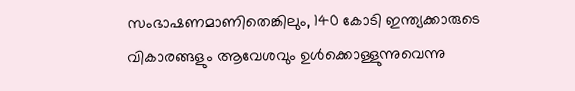സംഭാഷണമാണിതെങ്കിലും, 140 കോടി ഇന്ത്യക്കാരുടെ വികാരങ്ങളും ആവേശവും ഉൾക്കൊള്ളുന്നുവെന്നു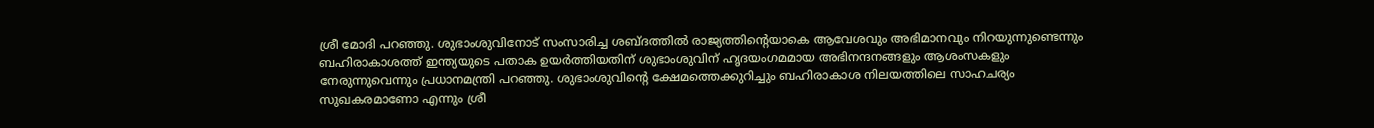ശ്രീ മോദി പറഞ്ഞു. ശുഭാംശുവിനോട് സംസാരിച്ച ശബ്ദത്തിൽ രാജ്യത്തിന്റെയാകെ ആവേശവും അഭിമാനവും നിറയുന്നുണ്ടെന്നും ബഹിരാകാശത്ത് ഇന്ത്യയുടെ പതാക ഉയർത്തിയതിന് ശുഭാംശുവിന് ഹൃദയംഗമമായ അഭിനന്ദനങ്ങളും ആശംസകളും നേരുന്നുവെന്നും പ്രധാനമന്ത്രി പറഞ്ഞു. ശുഭാംശുവിന്റെ ക്ഷേമത്തെക്കുറിച്ചും ബഹിരാകാശ നിലയത്തിലെ സാഹചര്യം സുഖകരമാണോ എന്നും ശ്രീ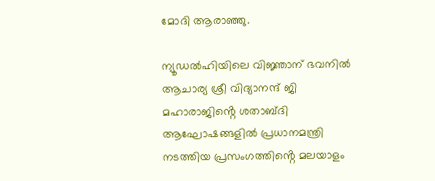മോദി ആരാഞ്ഞു.

ന്യൂഡൽഹിയിലെ വിജ്ഞാന് ഭവനിൽ ആചാര്യ ശ്രീ വിദ്യാനന്ദ് ജി മഹാരാജിൻ്റെ ശതാബ്ദി ആഘോഷങ്ങളിൽ പ്രധാനമന്ത്രി നടത്തിയ പ്രസംഗത്തിൻ്റെ മലയാളം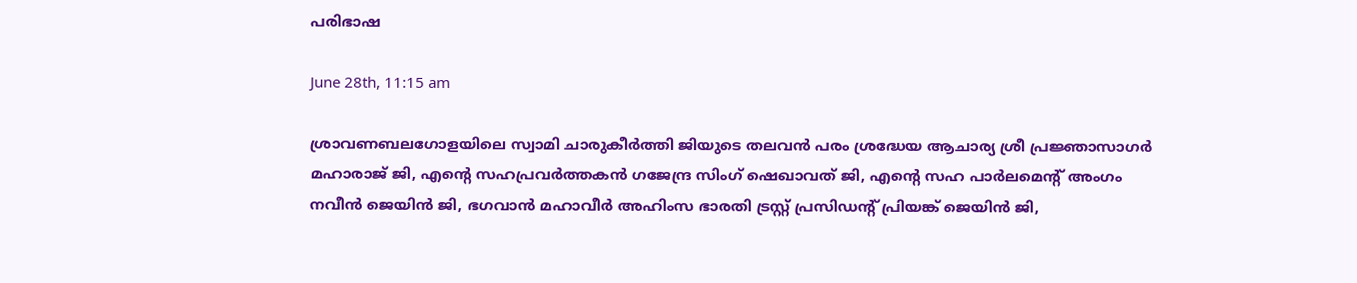പരിഭാഷ

June 28th, 11:15 am

ശ്രാവണബലഗോളയിലെ സ്വാമി ചാരുകീർത്തി ജിയുടെ തലവൻ പരം ശ്രദ്ധേയ ആചാര്യ ശ്രീ പ്രജ്ഞാസാഗർ മഹാരാജ് ജി, എൻ്റെ സഹപ്രവർത്തകൻ ഗജേന്ദ്ര സിംഗ് ഷെഖാവത് ജി, എൻ്റെ സഹ പാർലമെൻ്റ് അംഗം നവീൻ ജെയിൻ ജി, ഭഗവാൻ മഹാവീർ അഹിംസ ഭാരതി ട്രസ്റ്റ് പ്രസിഡൻ്റ് പ്രിയങ്ക് ജെയിൻ ജി,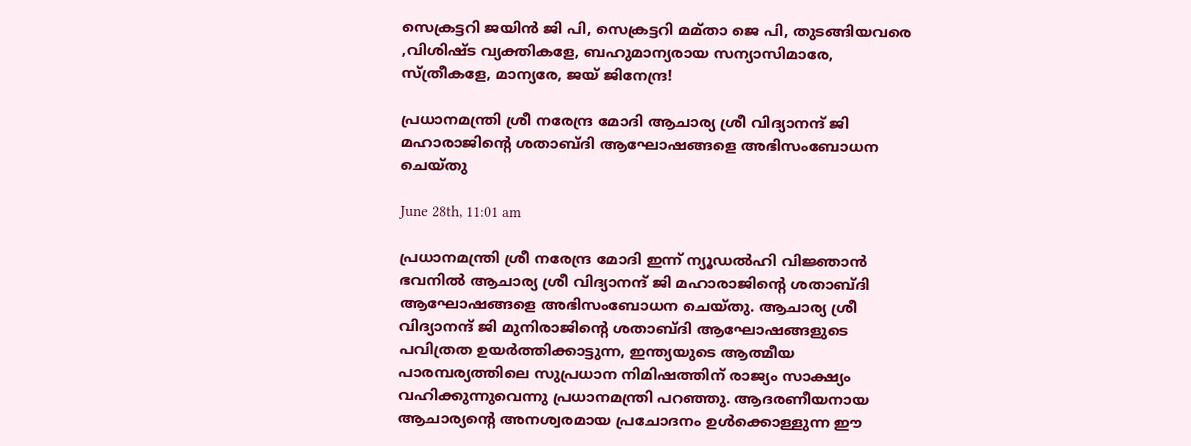സെക്രട്ടറി ജയിൻ ജി പി, സെക്രട്ടറി മമ്താ ജെ പി, തുടങ്ങിയവരെ ,വിശിഷ്ട വ്യക്തികളേ, ബഹുമാന്യരായ സന്യാസിമാരേ, സ്ത്രീകളേ, മാന്യരേ, ജയ് ജിനേന്ദ്ര!

പ്രധാനമന്ത്രി ശ്രീ നരേന്ദ്ര മോദി ആചാര്യ ശ്രീ വിദ്യാനന്ദ് ജി മഹാരാജിന്റെ ശതാബ്ദി ആഘോഷങ്ങളെ അഭിസംബോധന ചെയ്തു

June 28th, 11:01 am

പ്രധാനമന്ത്രി ശ്രീ നരേന്ദ്ര മോദി ഇന്ന് ന്യൂഡൽഹി വിജ്ഞാൻ ഭവനിൽ ആചാര്യ ശ്രീ വിദ്യാനന്ദ് ജി മഹാരാജിന്റെ ശതാബ്ദി ആഘോഷങ്ങളെ അഭിസംബോധന ചെയ്തു. ആചാര്യ ശ്രീ വിദ്യാനന്ദ് ജി മുനിരാജിന്റെ ശതാബ്ദി ആഘോഷങ്ങളുടെ പവിത്രത ഉയർത്തിക്കാട്ടുന്ന, ഇന്ത്യയുടെ ആത്മീയ പാരമ്പര്യത്തിലെ സുപ്രധാന നിമിഷത്തിന് രാജ്യം സാക്ഷ്യം വഹിക്കുന്നുവെന്നു പ്രധാനമന്ത്രി പറഞ്ഞു. ആദരണീയനായ ആചാര്യന്റെ അനശ്വരമായ പ്രചോദനം ഉൾക്കൊള്ളുന്ന ഈ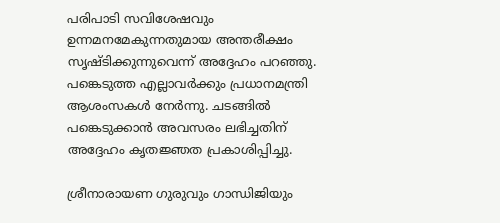പരിപാടി സവിശേഷവും ഉന്നമനമേകുന്നതുമായ അന്തരീക്ഷം സൃഷ്ടിക്കുന്നുവെന്ന് അദ്ദേഹം പറഞ്ഞു. പങ്കെടുത്ത എല്ലാവർക്കും പ്രധാനമന്ത്രി ആശംസകൾ നേർന്നു. ചടങ്ങിൽ പങ്കെടുക്കാൻ അവസരം ലഭിച്ചതിന് അ‌ദ്ദേഹം കൃതജ്ഞത പ്രകാശിപ്പിച്ചു.

ശ്രീനാരായണ ഗുരുവും ഗാന്ധിജിയും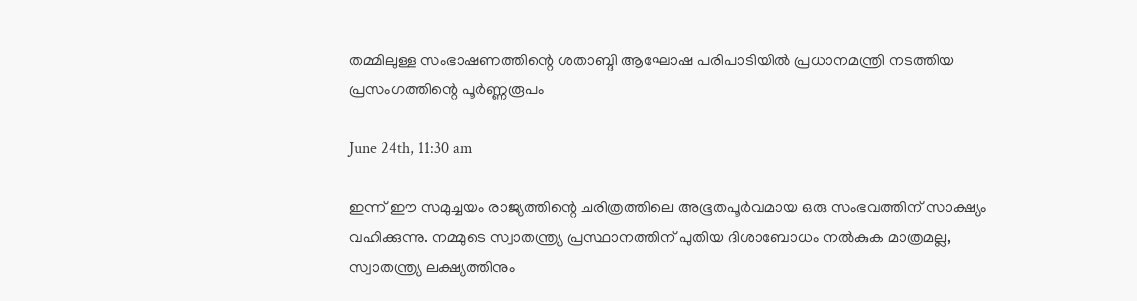തമ്മിലുള്ള സംഭാഷണത്തിന്റെ ശതാബ്ദി ആഘോഷ പരിപാടിയിൽ പ്രധാനമന്ത്രി നടത്തിയ പ്രസംഗത്തിന്റെ പൂർണ്ണരൂപം

June 24th, 11:30 am

ഇന്ന് ഈ സമുച്ചയം രാജ്യത്തിന്റെ ചരിത്രത്തിലെ അഭൂതപൂർവമായ ഒരു സംഭവത്തിന് സാക്ഷ്യം വഹിക്കുന്നു. നമ്മുടെ സ്വാതന്ത്ര്യ പ്രസ്ഥാനത്തിന് പുതിയ ദിശാബോധം നൽകുക മാത്രമല്ല, സ്വാതന്ത്ര്യ ലക്ഷ്യത്തിനും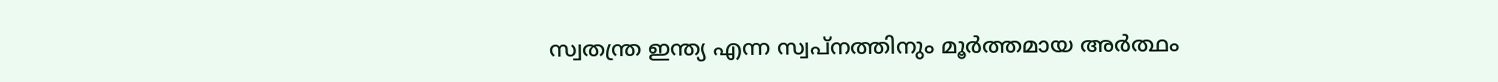സ്വതന്ത്ര ഇന്ത്യ എന്ന സ്വപ്നത്തിനും മൂർത്തമായ അർത്ഥം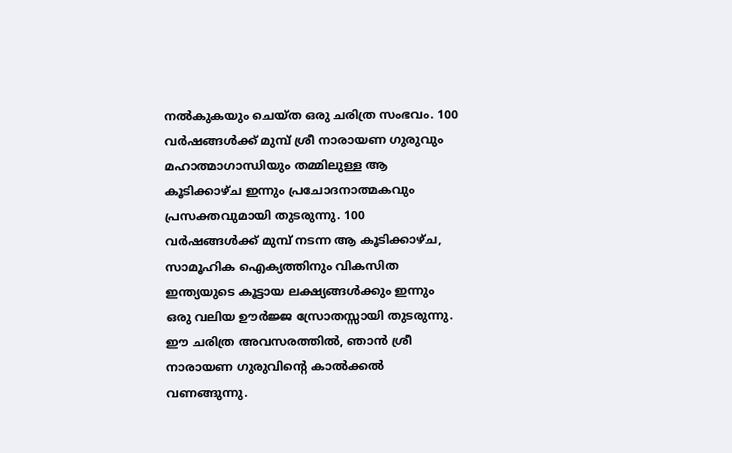നൽകുകയും ചെയ്ത ഒരു ചരിത്ര സംഭവം. 100 വർഷങ്ങൾക്ക് മുമ്പ് ശ്രീ നാരായണ ഗുരുവും മഹാത്മാഗാന്ധിയും തമ്മിലുള്ള ആ കൂടിക്കാഴ്ച ഇന്നും പ്രചോദനാത്മകവും പ്രസക്തവുമായി തുടരുന്നു. 100 വർഷങ്ങൾക്ക് മുമ്പ് നടന്ന ആ കൂടിക്കാഴ്ച, സാമൂഹിക ഐക്യത്തിനും വികസിത ഇന്ത്യയുടെ കൂട്ടായ ലക്ഷ്യങ്ങൾക്കും ഇന്നും ഒരു വലിയ ഊർജ്ജ സ്രോതസ്സായി തുടരുന്നു. ഈ ചരിത്ര അവസരത്തിൽ, ഞാൻ ശ്രീ നാരായണ ഗുരുവിന്റെ കാൽക്കൽ വണങ്ങുന്നു.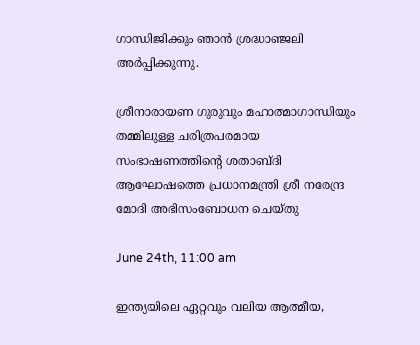ഗാന്ധിജിക്കും ഞാൻ ശ്രദ്ധാഞ്ജലി അർപ്പിക്കുന്നു.

ശ്രീനാരായണ ഗുരുവും മഹാത്മാഗാന്ധിയും തമ്മിലുള്ള ചരിത്രപരമായ സംഭാഷണത്തിന്റെ ശതാബ്ദി ആഘോഷത്തെ പ്രധാനമന്ത്രി ശ്രീ നരേന്ദ്ര മോദി അഭിസംബോധന ചെയ്തു

June 24th, 11:00 am

ഇന്ത്യയിലെ ഏറ്റവും വലിയ ആത്മീയ,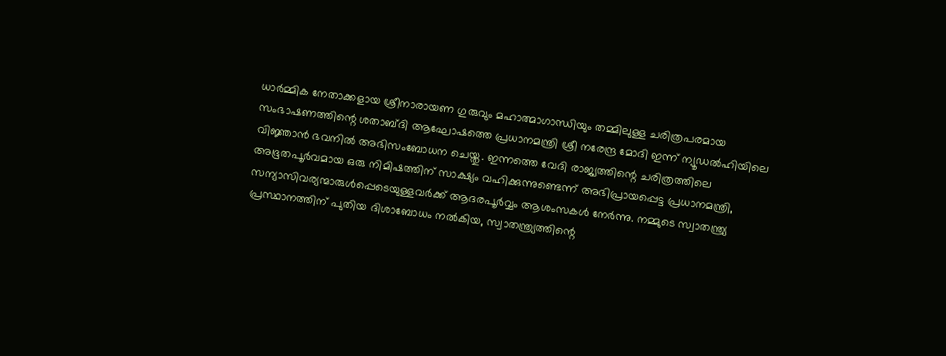ധാർമ്മിക നേതാക്കളായ ശ്രീനാരായണ ഗുരുവും മഹാത്മാഗാന്ധിയും തമ്മിലുള്ള ചരിത്രപരമായ സംഭാഷണത്തിന്റെ ശതാബ്ദി ആഘോഷത്തെ പ്രധാനമന്ത്രി ശ്രീ നരേന്ദ്ര മോദി ഇന്ന് ന്യൂഡൽഹിയിലെ വിജ്ഞാൻ ഭവനിൽ അഭിസംബോധന ചെയ്തു. ഇന്നത്തെ വേദി രാജ്യത്തിന്റെ ചരിത്രത്തിലെ അഭൂതപൂർവമായ ഒരു നിമിഷത്തിന് സാക്ഷ്യം വഹിക്കുന്നുണ്ടെന്ന് അഭിപ്രായപ്പെട്ട പ്രധാനമന്ത്രി, സന്യാസിവര്യന്മാരുൾപ്പെടെയുള്ളവർക്ക് ആദരപൂർവ്വം ആശംസകൾ നേർന്നു. നമ്മുടെ സ്വാതന്ത്ര്യ പ്രസ്ഥാനത്തിന് പുതിയ ദിശാബോധം നൽകിയ, സ്വാതന്ത്ര്യത്തിന്റെ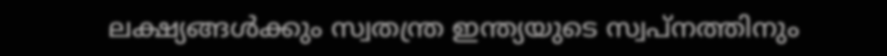ലക്ഷ്യങ്ങൾക്കും സ്വതന്ത്ര ഇന്ത്യയുടെ സ്വപ്നത്തിനും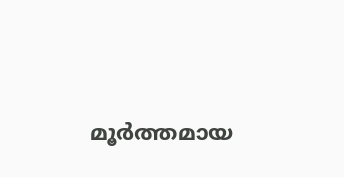മൂർത്തമായ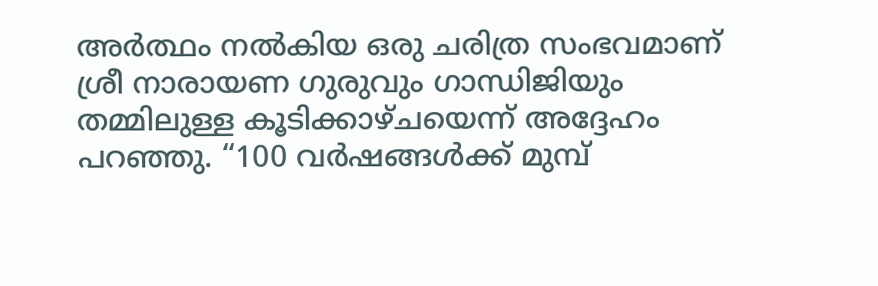അർത്ഥം നൽകിയ ഒരു ചരിത്ര സംഭവമാണ് ശ്രീ നാരായണ ഗുരുവും ഗാന്ധിജിയും തമ്മിലുള്ള കൂടിക്കാഴ്ചയെന്ന് അദ്ദേഹം പറഞ്ഞു. “100 വർഷങ്ങൾക്ക് മുമ്പ്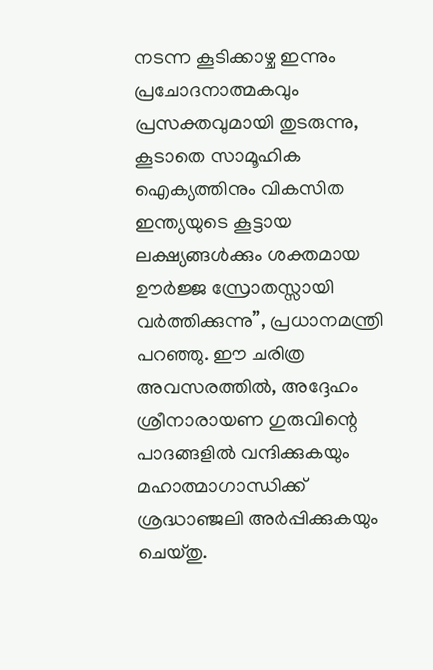നടന്ന കൂടിക്കാഴ്ച ഇന്നും പ്രചോദനാത്മകവും പ്രസക്തവുമായി തുടരുന്നു, കൂടാതെ സാമൂഹിക ഐക്യത്തിനും വികസിത ഇന്ത്യയുടെ കൂട്ടായ ലക്ഷ്യങ്ങൾക്കും ശക്തമായ ഊർജ്ജ സ്രോതസ്സായി വർത്തിക്കുന്നു”, പ്രധാനമന്ത്രി പറഞ്ഞു. ഈ ചരിത്ര അവസരത്തിൽ, അദ്ദേഹം ശ്രീനാരായണ ഗുരുവിന്റെ പാദങ്ങളിൽ വന്ദിക്കുകയും മഹാത്മാഗാന്ധിക്ക് ശ്രദ്ധാഞ്ജലി അർപ്പിക്കുകയും ചെയ്തു.